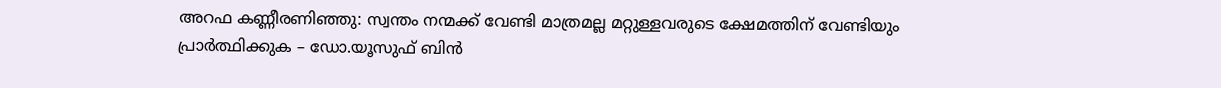അറഫ കണ്ണീരണിഞ്ഞു: സ്വന്തം നന്മക്ക് വേണ്ടി മാത്രമല്ല മറ്റുള്ളവരുടെ ക്ഷേമത്തിന് വേണ്ടിയും പ്രാർത്ഥിക്കുക – ഡോ.യൂസുഫ് ബിൻ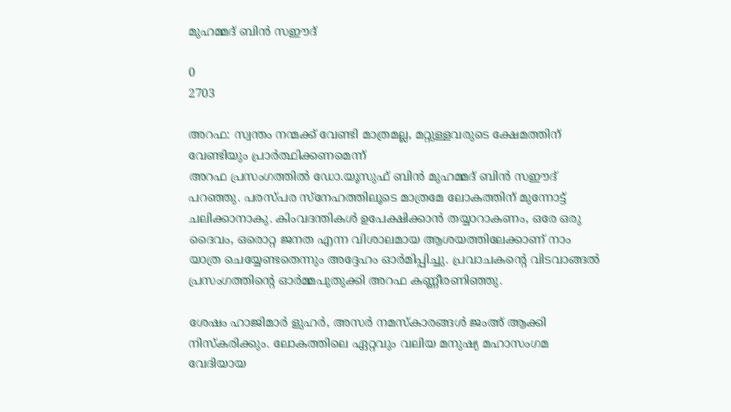മുഹമ്മദ് ബിൻ സഈദ്

0
2703

അറഫ: സ്വന്തം നന്മക്ക് വേണ്ടി മാത്രമല്ല, മറ്റുള്ളവരുടെ ക്ഷേമത്തിന് വേണ്ടിയും പ്രാർത്ഥിക്കണമെന്ന്
അറഫ പ്രസംഗത്തിൽ ഡോ.യൂസുഫ് ബിൻ മുഹമ്മദ് ബിൻ സഈദ് പറഞ്ഞു. പരസ്പര സ്‌നേഹത്തിലൂടെ മാത്രമേ ലോകത്തിന് മുന്നോട്ട് ചലിക്കാനാകു. കിംവദന്തികൾ ഉപേക്ഷിക്കാൻ തയ്യാറാകണം, ഒരേ ഒരു ദൈവം, ഒരൊറ്റ ജനത എന്ന വിശാലമായ ആശയത്തിലേക്കാണ് നാം യാത്ര ചെയ്യേണ്ടതെന്നും അദ്ദേഹം ഓർമിപ്പിച്ചു. പ്രവാചകന്റെ വിടവാങ്ങൽ പ്രസംഗത്തിന്റെ ഓർമ്മപുതുക്കി അറഫ കണ്ണീരണിഞ്ഞു.

ശേഷം ഹാജിമാർ ളുഹര്‍, അസര്‍ നമസ്‌കാരങ്ങള്‍ ജംഅ് ആക്കി നിസ്‌കരിക്കും. ലോകത്തിലെ ഏറ്റവും വലിയ മനുഷ്യ മഹാസംഗമ വേദിയായ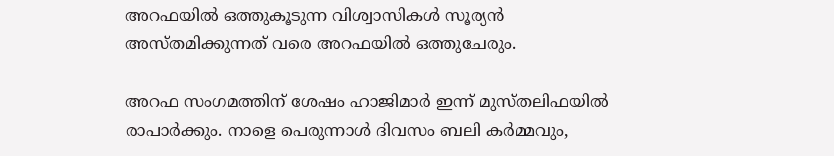അറഫയിൽ ഒത്തുകൂടുന്ന വിശ്വാസികൾ സൂര്യൻ അസ്തമിക്കുന്നത് വരെ അറഫയിൽ ഒത്തുചേരും.

അറഫ സംഗമത്തിന് ശേഷം ഹാജിമാർ ഇന്ന് മുസ്തലിഫയിൽ രാപാർക്കും. നാളെ പെരുന്നാൾ ദിവസം ബലി കർമ്മവും,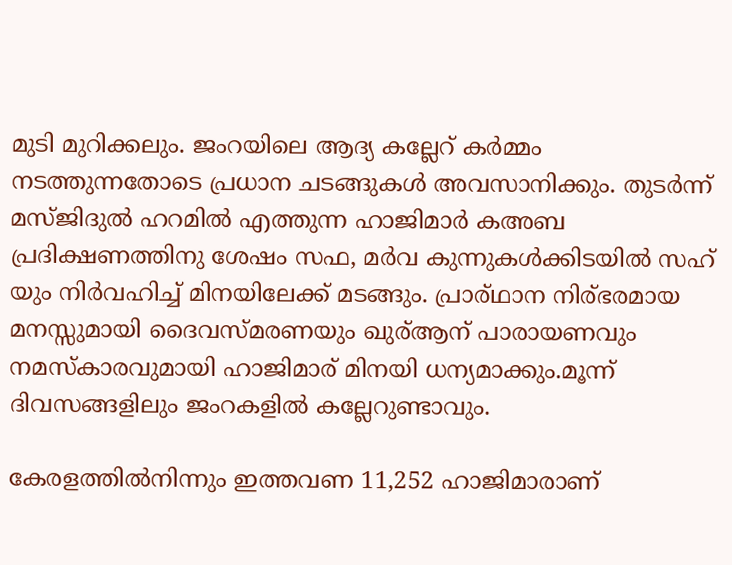മുടി മുറിക്കലും. ജംറയിലെ ആദ്യ കല്ലേറ് കർമ്മം നടത്തുന്നതോടെ പ്രധാന ചടങ്ങുകൾ അവസാനിക്കും. തുടർന്ന് മസ്ജിദുൽ ഹറമിൽ എത്തുന്ന ഹാജിമാർ കഅബ പ്രദിക്ഷണത്തിനു ശേഷം സഫ, മർവ കുന്നുകൾക്കിടയിൽ സഹ് യും നിർവഹിച്ച് മിനയിലേക്ക് മടങ്ങും. പ്രാര്ഥാന നിര്ഭരമായ മനസ്സുമായി ദൈവസ്മരണയും ഖുര്ആന് പാരായണവും നമസ്കാരവുമായി ഹാജിമാര് മിനയി ധന്യമാക്കും.മൂന്ന് ദിവസങ്ങളിലും ജംറകളിൽ കല്ലേറുണ്ടാവും.

കേരളത്തിൽനിന്നും ഇത്തവണ 11,252 ഹാജിമാരാണ്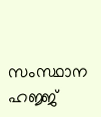സംസ്ഥാന ഹജ്ജ്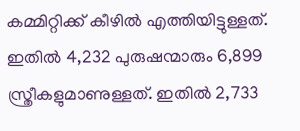കമ്മിറ്റിക്ക് കീഴിൽ എത്തിയിട്ടുള്ളത്. ഇതിൽ 4,232 പുരുഷന്മാരും 6,899 സ്ത്രീകളുമാണുള്ളത്. ഇതിൽ 2,733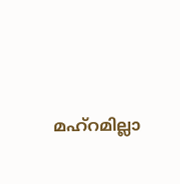മഹ്‌റമില്ലാ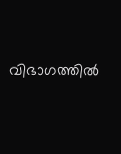വിഭാഗത്തിൽ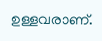ഉള്ളവരാണ്.